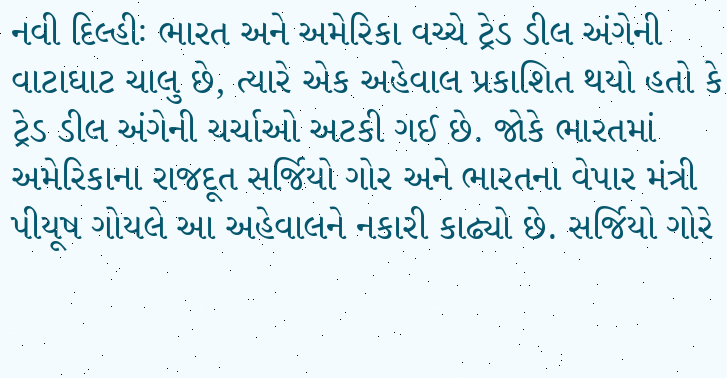નવી દિલ્હીઃ ભારત અને અમેરિકા વચ્ચે ટ્રેડ ડીલ અંગેની વાટાઘાટ ચાલુ છે, ત્યારે એક અહેવાલ પ્રકાશિત થયો હતો કે ટ્રેડ ડીલ અંગેની ચર્ચાઓ અટકી ગઈ છે. જોકે ભારતમાં અમેરિકાના રાજદૂત સર્જિયો ગોર અને ભારતના વેપાર મંત્રી પીયૂષ ગોયલે આ અહેવાલને નકારી કાઢ્યો છે. સર્જિયો ગોરે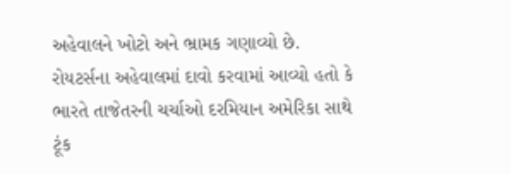અહેવાલને ખોટો અને ભ્રામક ગણાવ્યો છે.
રોયટર્સના અહેવાલમાં દાવો કરવામાં આવ્યો હતો કે ભારતે તાજેતરની ચર્ચાઓ દરમિયાન અમેરિકા સાથે ટૂંક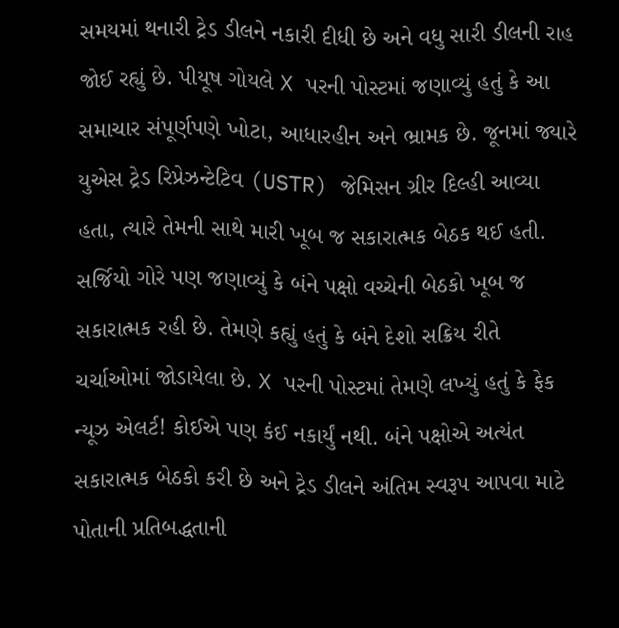સમયમાં થનારી ટ્રેડ ડીલને નકારી દીધી છે અને વધુ સારી ડીલની રાહ જોઈ રહ્યું છે. પીયૂષ ગોયલે X પરની પોસ્ટમાં જણાવ્યું હતું કે આ સમાચાર સંપૂર્ણપણે ખોટા, આધારહીન અને ભ્રામક છે. જૂનમાં જ્યારે યુએસ ટ્રેડ રિપ્રેઝન્ટેટિવ (USTR) જેમિસન ગ્રીર દિલ્હી આવ્યા હતા, ત્યારે તેમની સાથે મારી ખૂબ જ સકારાત્મક બેઠક થઈ હતી.
સર્જિયો ગોરે પણ જણાવ્યું કે બંને પક્ષો વચ્ચેની બેઠકો ખૂબ જ સકારાત્મક રહી છે. તેમણે કહ્યું હતું કે બંને દેશો સક્રિય રીતે ચર્ચાઓમાં જોડાયેલા છે. X પરની પોસ્ટમાં તેમણે લખ્યું હતું કે ફેક ન્યૂઝ એલર્ટ! કોઈએ પણ કંઈ નકાર્યું નથી. બંને પક્ષોએ અત્યંત સકારાત્મક બેઠકો કરી છે અને ટ્રેડ ડીલને અંતિમ સ્વરૂપ આપવા માટે પોતાની પ્રતિબદ્ધતાની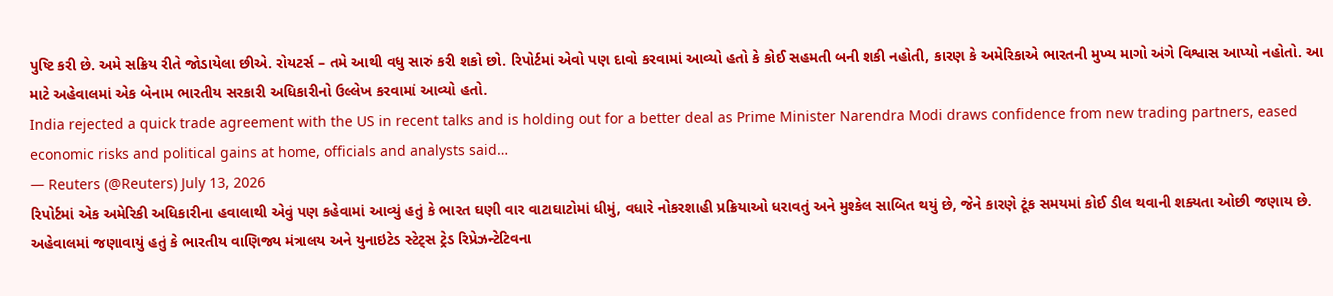પુષ્ટિ કરી છે. અમે સક્રિય રીતે જોડાયેલા છીએ. રોયટર્સ – તમે આથી વધુ સારું કરી શકો છો. રિપોર્ટમાં એવો પણ દાવો કરવામાં આવ્યો હતો કે કોઈ સહમતી બની શકી નહોતી, કારણ કે અમેરિકાએ ભારતની મુખ્ય માગો અંગે વિશ્વાસ આપ્યો નહોતો. આ માટે અહેવાલમાં એક બેનામ ભારતીય સરકારી અધિકારીનો ઉલ્લેખ કરવામાં આવ્યો હતો.
India rejected a quick trade agreement with the US in recent talks and is holding out for a better deal as Prime Minister Narendra Modi draws confidence from new trading partners, eased economic risks and political gains at home, officials and analysts said…
— Reuters (@Reuters) July 13, 2026
રિપોર્ટમાં એક અમેરિકી અધિકારીના હવાલાથી એવું પણ કહેવામાં આવ્યું હતું કે ભારત ઘણી વાર વાટાઘાટોમાં ધીમું, વધારે નોકરશાહી પ્રક્રિયાઓ ધરાવતું અને મુશ્કેલ સાબિત થયું છે, જેને કારણે ટૂંક સમયમાં કોઈ ડીલ થવાની શક્યતા ઓછી જણાય છે. અહેવાલમાં જણાવાયું હતું કે ભારતીય વાણિજ્ય મંત્રાલય અને યુનાઇટેડ સ્ટેટ્સ ટ્રેડ રિપ્રેઝન્ટેટિવના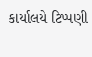કાર્યાલયે ટિપ્પણી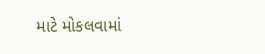માટે મોકલવામાં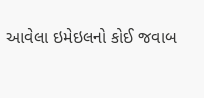આવેલા ઇમેઇલનો કોઈ જવાબ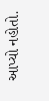આપ્યો નહોતો.